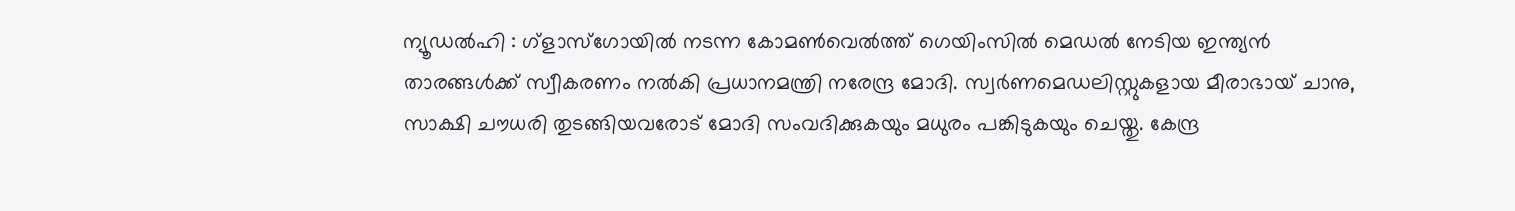ന്യൂഡൽഹി : ഗ്ളാസ്ഗോയിൽ നടന്ന കോമൺവെൽത്ത് ഗെയിംസിൽ മെഡൽ നേടിയ ഇന്ത്യൻ താരങ്ങൾക്ക് സ്വീകരണം നൽകി പ്രധാനമന്ത്രി നരേന്ദ്ര മോദി. സ്വർണമെഡലിസ്റ്റുകളായ മീരാഭായ് ചാനു, സാക്ഷി ചൗധരി തുടങ്ങിയവരോട് മോദി സംവദിക്കുകയും മധുരം പങ്കിടുകയും ചെയ്തു. കേന്ദ്ര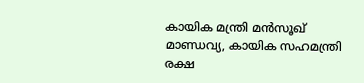കായിക മന്ത്രി മൻസൂഖ് മാണ്ഡവ്യ, കായിക സഹമന്ത്രി രക്ഷ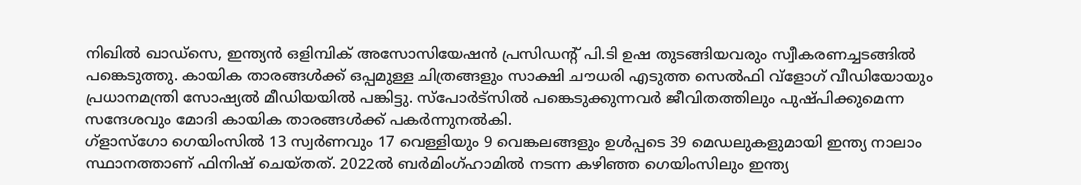നിഖിൽ ഖാഡ്സെ, ഇന്ത്യൻ ഒളിമ്പിക് അസോസിയേഷൻ പ്രസിഡന്റ് പി.ടി ഉഷ തുടങ്ങിയവരും സ്വീകരണച്ചടങ്ങിൽ പങ്കെടുത്തു. കായിക താരങ്ങൾക്ക് ഒപ്പമുള്ള ചിത്രങ്ങളും സാക്ഷി ചൗധരി എടുത്ത സെൽഫി വ്ളോഗ് വീഡിയോയും പ്രധാനമന്ത്രി സോഷ്യൽ മീഡിയയിൽ പങ്കിട്ടു. സ്പോർട്സിൽ പങ്കെടുക്കുന്നവർ ജീവിതത്തിലും പുഷ്പിക്കുമെന്ന സന്ദേശവും മോദി കായിക താരങ്ങൾക്ക് പകർന്നുനൽകി.
ഗ്ളാസ്ഗോ ഗെയിംസിൽ 13 സ്വർണവും 17 വെള്ളിയും 9 വെങ്കലങ്ങളും ഉൾപ്പടെ 39 മെഡലുകളുമായി ഇന്ത്യ നാലാം സ്ഥാനത്താണ് ഫിനിഷ് ചെയ്തത്. 2022ൽ ബർമിംഗ്ഹാമിൽ നടന്ന കഴിഞ്ഞ ഗെയിംസിലും ഇന്ത്യ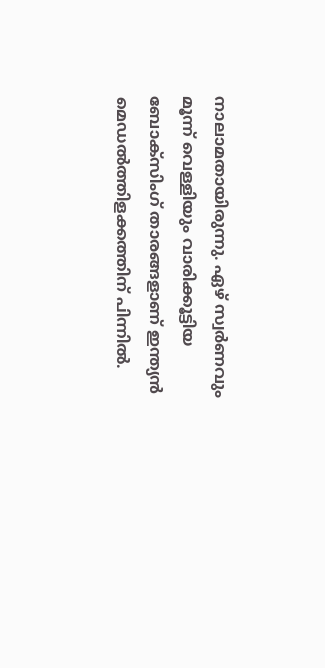നാലാമതായിരുന്നു. ഏഴ് സ്വർണവും മൂന്ന് വെള്ളിയും വാരിക്കൂട്ടിയ ബോക്സിംഗ് താരങ്ങളാണ് ഇന്ത്യൻ മെഡൽത്തിളക്കത്തിന് പിന്നിൽ.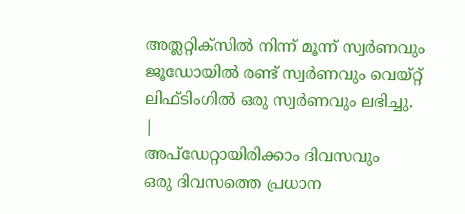അത്ലറ്റിക്സിൽ നിന്ന് മൂന്ന് സ്വർണവും ജൂഡോയിൽ രണ്ട് സ്വർണവും വെയ്റ്റ് ലിഫ്ടിംഗിൽ ഒരു സ്വർണവും ലഭിച്ചു.
|
അപ്ഡേറ്റായിരിക്കാം ദിവസവും
ഒരു ദിവസത്തെ പ്രധാന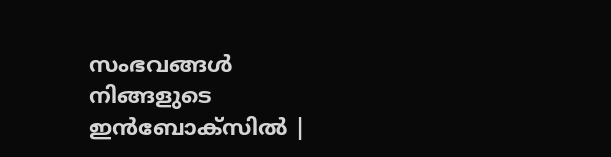സംഭവങ്ങൾ നിങ്ങളുടെ ഇൻബോക്സിൽ |